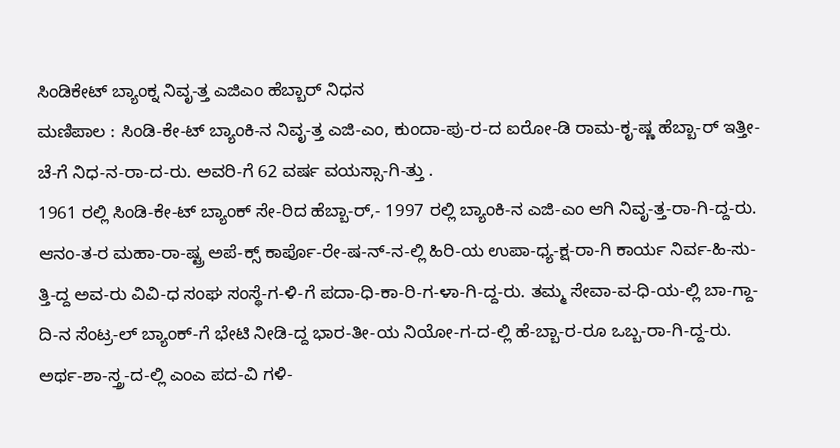ಸಿಂಡಿಕೇಟ್ ಬ್ಯಾಂಕ್ನ ನಿವೃ-ತ್ತ ಎಜಿಎಂ ಹೆಬ್ಬಾರ್ ನಿಧನ
ಮಣಿಪಾಲ : ಸಿಂಡಿ-ಕೇ-ಟ್ ಬ್ಯಾಂಕಿ-ನ ನಿವೃ-ತ್ತ ಎಜಿ-ಎಂ, ಕುಂದಾ-ಪು-ರ-ದ ಐರೋ-ಡಿ ರಾಮ-ಕೃ-ಷ್ಣ ಹೆಬ್ಬಾ-ರ್ ಇತ್ತೀ-ಚೆ-ಗೆ ನಿಧ-ನ-ರಾ-ದ-ರು. ಅವರಿ-ಗೆ 62 ವರ್ಷ ವಯಸ್ಸಾ-ಗಿ-ತ್ತು .
1961 ರಲ್ಲಿ ಸಿಂಡಿ-ಕೇ-ಟ್ ಬ್ಯಾಂಕ್ ಸೇ-ರಿದ ಹೆಬ್ಬಾ-ರ್,- 1997 ರಲ್ಲಿ ಬ್ಯಾಂಕಿ-ನ ಎಜಿ-ಎಂ ಆಗಿ ನಿವೃ-ತ್ತ-ರಾ-ಗಿ-ದ್ದ-ರು. ಆನಂ-ತ-ರ ಮಹಾ-ರಾ-ಷ್ಟ್ರ ಅಪೆ-ಕ್ಸ್ ಕಾರ್ಪೊ-ರೇ-ಷ-ನ್-ನ-ಲ್ಲಿ ಹಿರಿ-ಯ ಉಪಾ-ಧ್ಯ-ಕ್ಷ-ರಾ-ಗಿ ಕಾರ್ಯ ನಿರ್ವ-ಹಿ-ಸು-ತ್ತಿ-ದ್ದ ಅವ-ರು ವಿವಿ-ಧ ಸಂಘ ಸಂಸ್ಥೆ-ಗ-ಳಿ-ಗೆ ಪದಾ-ಧಿ-ಕಾ-ರಿ-ಗ-ಳಾ-ಗಿ-ದ್ದ-ರು. ತಮ್ಮ ಸೇವಾ-ವ-ಧಿ-ಯ-ಲ್ಲಿ ಬಾ-ಗ್ದಾ-ದಿ-ನ ಸೆಂಟ್ರ-ಲ್ ಬ್ಯಾಂಕ್-ಗೆ ಭೇಟಿ ನೀಡಿ-ದ್ದ ಭಾರ-ತೀ-ಯ ನಿಯೋ-ಗ-ದ-ಲ್ಲಿ ಹೆ-ಬ್ಬಾ-ರ-ರೂ ಒಬ್ಬ-ರಾ-ಗಿ-ದ್ದ-ರು.
ಅರ್ಥ-ಶಾ-ಸ್ತ್ರ-ದ-ಲ್ಲಿ ಎಂಎ ಪದ-ವಿ ಗಳಿ-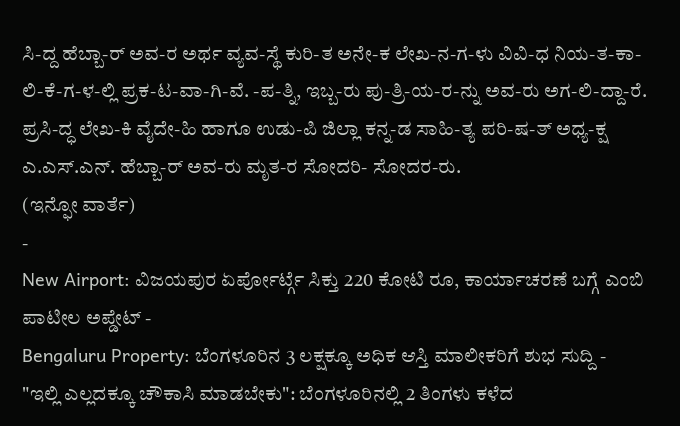ಸಿ-ದ್ದ ಹೆಬ್ಬಾ-ರ್ ಅವ-ರ ಅರ್ಥ ವ್ಯವ-ಸ್ಥೆ ಕುರಿ-ತ ಅನೇ-ಕ ಲೇಖ-ನ-ಗ-ಳು ವಿವಿ-ಧ ನಿಯ-ತ-ಕಾ-ಲಿ-ಕೆ-ಗ-ಳ-ಲ್ಲಿ ಪ್ರಕ-ಟ-ವಾ-ಗಿ-ವೆ. -ಪ-ತ್ನಿ, ಇಬ್ಬ-ರು ಪು-ತ್ರಿ-ಯ-ರ-ನ್ನು ಅವ-ರು ಅಗ-ಲಿ-ದ್ದಾ-ರೆ. ಪ್ರಸಿ-ದ್ಧ ಲೇಖ-ಕಿ ವೈದೇ-ಹಿ ಹಾಗೂ ಉಡು-ಪಿ ಜಿಲ್ಲಾ ಕನ್ನ-ಡ ಸಾಹಿ-ತ್ಯ ಪರಿ-ಷ-ತ್ ಅಧ್ಯ-ಕ್ಷ ಎ.ಎಸ್.ಎನ್. ಹೆಬ್ಬಾ-ರ್ ಅವ-ರು ಮೃತ-ರ ಸೋದರಿ- ಸೋದರ-ರು.
(ಇನ್ಫೋ ವಾರ್ತೆ)
-
New Airport: ವಿಜಯಪುರ ಏರ್ಪೋರ್ಟ್ಗೆ ಸಿಕ್ತು 220 ಕೋಟಿ ರೂ, ಕಾರ್ಯಾಚರಣೆ ಬಗ್ಗೆ ಎಂಬಿ ಪಾಟೀಲ ಅಪ್ಡೇಟ್ -
Bengaluru Property: ಬೆಂಗಳೂರಿನ 3 ಲಕ್ಷಕ್ಕೂ ಅಧಿಕ ಆಸ್ತಿ ಮಾಲೀಕರಿಗೆ ಶುಭ ಸುದ್ದಿ -
"ಇಲ್ಲಿ ಎಲ್ಲದಕ್ಕೂ ಚೌಕಾಸಿ ಮಾಡಬೇಕು": ಬೆಂಗಳೂರಿನಲ್ಲಿ 2 ತಿಂಗಳು ಕಳೆದ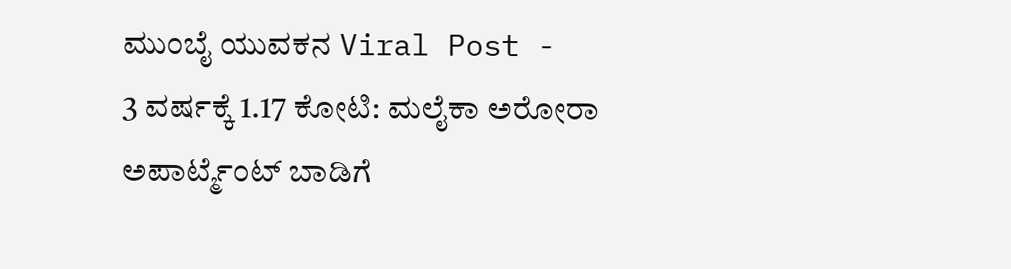ಮುಂಬೈ ಯುವಕನ Viral Post -
3 ವರ್ಷಕ್ಕೆ 1.17 ಕೋಟಿ: ಮಲೈಕಾ ಅರೋರಾ ಅಪಾರ್ಟ್ಮೆಂಟ್ ಬಾಡಿಗೆ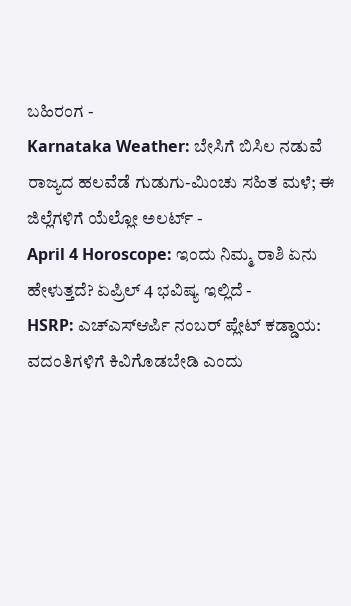ಬಹಿರಂಗ -
Karnataka Weather: ಬೇಸಿಗೆ ಬಿಸಿಲ ನಡುವೆ ರಾಜ್ಯದ ಹಲವೆಡೆ ಗುಡುಗು-ಮಿಂಚು ಸಹಿತ ಮಳೆ; ಈ ಜಿಲ್ಲೆಗಳಿಗೆ ಯೆಲ್ಲೋ ಅಲರ್ಟ್ -
April 4 Horoscope: ಇಂದು ನಿಮ್ಮ ರಾಶಿ ಏನು ಹೇಳುತ್ತದೆ? ಏಪ್ರಿಲ್ 4 ಭವಿಷ್ಯ ಇಲ್ಲಿದೆ -
HSRP: ಎಚ್ಎಸ್ಆರ್ಪಿ ನಂಬರ್ ಪ್ಲೇಟ್ ಕಡ್ಡಾಯ: ವದಂತಿಗಳಿಗೆ ಕಿವಿಗೊಡಬೇಡಿ ಎಂದು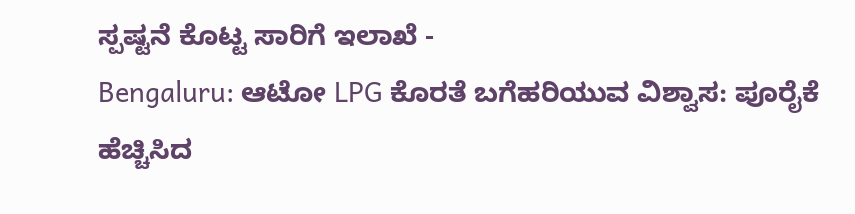ಸ್ಪಷ್ಟನೆ ಕೊಟ್ಟ ಸಾರಿಗೆ ಇಲಾಖೆ -
Bengaluru: ಆಟೋ LPG ಕೊರತೆ ಬಗೆಹರಿಯುವ ವಿಶ್ವಾಸ: ಪೂರೈಕೆ ಹೆಚ್ಚಿಸಿದ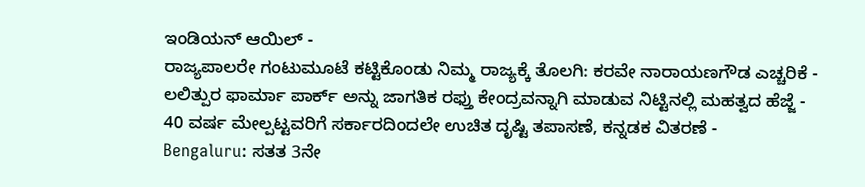ಇಂಡಿಯನ್ ಆಯಿಲ್ -
ರಾಜ್ಯಪಾಲರೇ ಗಂಟುಮೂಟೆ ಕಟ್ಟಿಕೊಂಡು ನಿಮ್ಮ ರಾಜ್ಯಕ್ಕೆ ತೊಲಗಿ: ಕರವೇ ನಾರಾಯಣಗೌಡ ಎಚ್ಚರಿಕೆ -
ಲಲಿತ್ಪುರ ಫಾರ್ಮಾ ಪಾರ್ಕ್ ಅನ್ನು ಜಾಗತಿಕ ರಫ್ತು ಕೇಂದ್ರವನ್ನಾಗಿ ಮಾಡುವ ನಿಟ್ಟಿನಲ್ಲಿ ಮಹತ್ವದ ಹೆಜ್ಜೆ -
40 ವರ್ಷ ಮೇಲ್ಪಟ್ಟವರಿಗೆ ಸರ್ಕಾರದಿಂದಲೇ ಉಚಿತ ದೃಷ್ಟಿ ತಪಾಸಣೆ, ಕನ್ನಡಕ ವಿತರಣೆ -
Bengaluru: ಸತತ 3ನೇ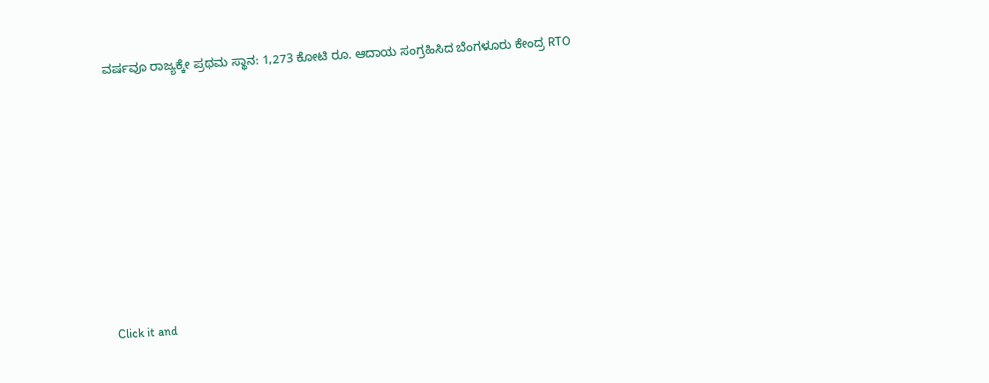ವರ್ಷವೂ ರಾಜ್ಯಕ್ಕೇ ಪ್ರಥಮ ಸ್ಥಾನ: 1,273 ಕೋಟಿ ರೂ. ಆದಾಯ ಸಂಗ್ರಹಿಸಿದ ಬೆಂಗಳೂರು ಕೇಂದ್ರ RTO












Click it and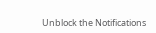Unblock the Notifications